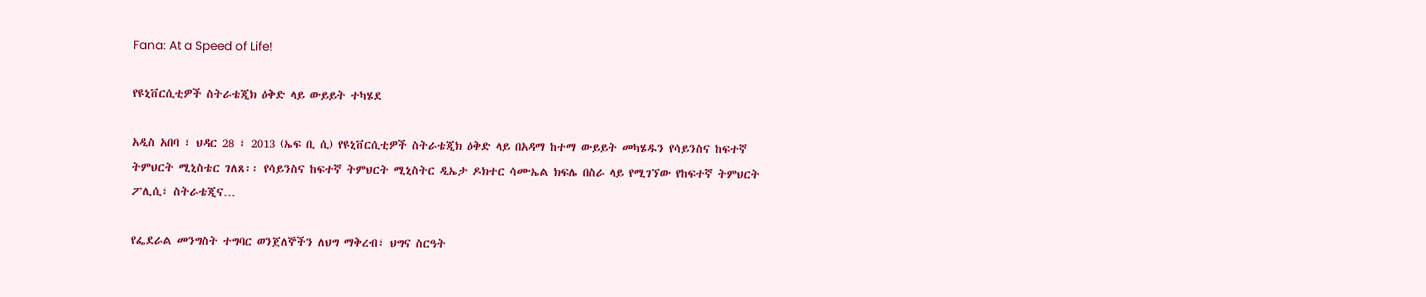Fana: At a Speed of Life!

የዩኒቨርሲቲዎች ስትራቴጂክ ዕቅድ ላይ ውይይት ተካሄደ

አዲስ አበባ ፣ ህዳር 28 ፣ 2013 (ኤፍ ቢ ሲ) የዩኒቨርሲቲዎች ስትራቴጂክ ዕቅድ ላይ በአዳማ ከተማ ውይይት መካሄዱን የሳይንስና ከፍተኛ ትምህርት ሚኒስቴር ገለጸ፡፡ የሳይንስና ከፍተኛ ትምህርት ሚኒስትር ዲኤታ ዶክተር ሳሙኤል ክፍሌ በስራ ላይ የሚገኘው የከፍተኛ ትምህርት ፖሊሲ፣ ስትራቴጂና…

የፌደራል መንግስት ተግባር ወንጀለኞችን ለህግ ማቅረብ፣ ህግና ስርዓት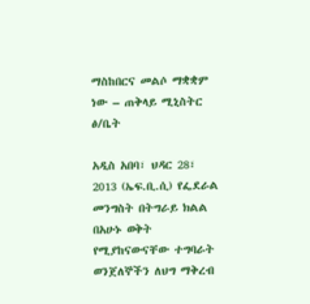ማስከበርና መልሶ ማቋቋም ነው – ጠቅላይ ሚኒስትር ፅ/ቤት

አዲስ አበባ፣ ህዳር 28፣ 2013 (ኤፍ.ቢ.ሲ) የፌደራል መንግስት በትግራይ ክልል በአሁኑ ወቅት የሚያከናውናቸው ተግባራት ወንጀለኞችን ለህግ ማቅረብ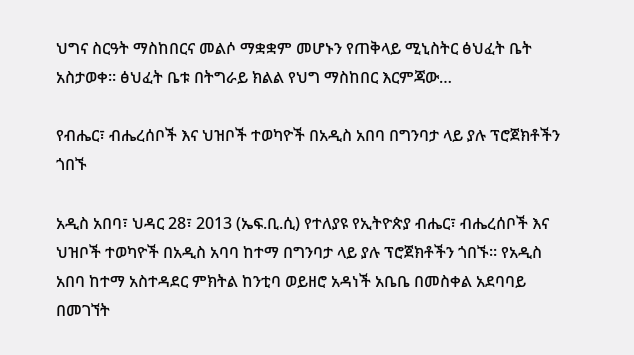ህግና ስርዓት ማስከበርና መልሶ ማቋቋም መሆኑን የጠቅላይ ሚኒስትር ፅህፈት ቤት አስታወቀ። ፅህፈት ቤቱ በትግራይ ክልል የህግ ማስከበር እርምጃው…

የብሔር፣ ብሔረሰቦች እና ህዝቦች ተወካዮች በአዲስ አበባ በግንባታ ላይ ያሉ ፕሮጀክቶችን ጎበኙ

አዲስ አበባ፣ ህዳር 28፣ 2013 (ኤፍ.ቢ.ሲ) የተለያዩ የኢትዮጵያ ብሔር፣ ብሔረሰቦች እና ህዝቦች ተወካዮች በአዲስ አባባ ከተማ በግንባታ ላይ ያሉ ፕሮጀክቶችን ጎበኙ። የአዲስ አበባ ከተማ አስተዳደር ምክትል ከንቲባ ወይዘሮ አዳነች አቤቤ በመስቀል አደባባይ በመገኘት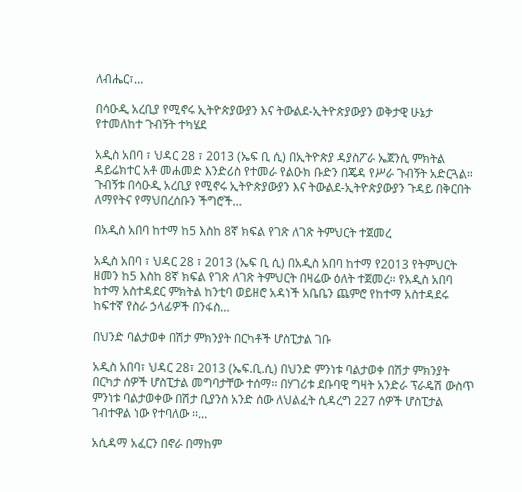ለብሔር፣…

በሳዑዲ አረቢያ የሚኖሩ ኢትዮጵያውያን እና ትውልደ-ኢትዮጵያውያን ወቅታዊ ሁኔታ የተመለከተ ጉብኝት ተካሄደ

አዲስ አበባ ፣ ህዳር 28 ፣ 2013 (ኤፍ ቢ ሲ) በኢትዮጵያ ዳያስፖራ ኤጀንሲ ምክትል ዳይሬክተር አቶ መሐመድ እንድሪስ የተመራ የልዑክ ቡድን በጄዳ የሥራ ጉብኝት አድርጓል። ጉብኝቱ በሳዑዲ አረቢያ የሚኖሩ ኢትዮጵያውያን እና ትውልደ-ኢትዮጵያውያን ጉዳይ በቅርበት ለማየትና የማህበረሰቡን ችግሮች…

በአዲስ አበባ ከተማ ከ5 እስከ 8ኛ ክፍል የገጽ ለገጽ ትምህርት ተጀመረ

አዲስ አበባ ፣ ህዳር 28 ፣ 2013 (ኤፍ ቢ ሲ) በአዲስ አበባ ከተማ የ2013 የትምህርት ዘመን ከ5 እስከ 8ኛ ክፍል የገጽ ለገጽ ትምህርት በዛሬው ዕለት ተጀመረ። የአዲስ አበባ ከተማ አስተዳደር ምክትል ከንቲባ ወይዘሮ አዳነች አቤቤን ጨምሮ የከተማ አስተዳደሩ ከፍተኛ የስራ ኃላፊዎች በንፋስ…

በህንድ ባልታወቀ በሽታ ምክንያት በርካቶች ሆስፒታል ገቡ

አዲስ አበባ፣ ህዳር 28፣ 2013 (ኤፍ.ቢ.ሲ) በህንድ ምንነቱ ባልታወቀ በሽታ ምክንያት በርካታ ሰዎች ሆስፒታል መግባታቸው ተሰማ፡፡ በሃገሪቱ ደቡባዊ ግዛት አንድራ ፕራዴሽ ውስጥ ምንነቱ ባልታወቀው በሽታ ቢያንስ አንድ ሰው ለህልፈት ሲዳረግ 227 ሰዎች ሆስፒታል ገብተዋል ነው የተባለው ፡፡…

አሲዳማ አፈርን በኖራ በማከም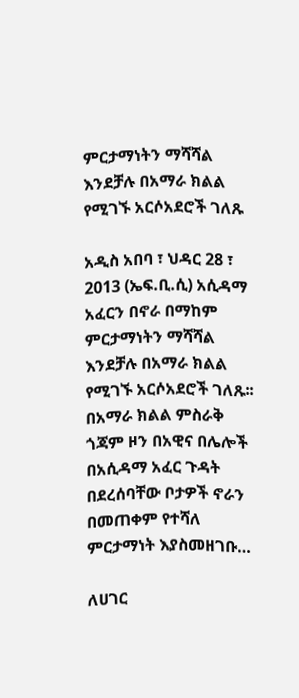ምርታማነትን ማሻሻል እንደቻሉ በአማራ ክልል የሚገኙ አርሶአደሮች ገለጹ

አዲስ አበባ ፣ ህዳር 28 ፣ 2013 (ኤፍ.ቢ.ሲ) አሲዳማ አፈርን በኖራ በማከም ምርታማነትን ማሻሻል እንደቻሉ በአማራ ክልል የሚገኙ አርሶአደሮች ገለጹ፡፡ በአማራ ክልል ምስራቅ ጎጃም ዞን በአዊና በሌሎች በአሲዳማ አፈር ጉዳት በደረሰባቸው ቦታዎች ኖራን በመጠቀም የተሻለ ምርታማነት እያስመዘገቡ…

ለሀገር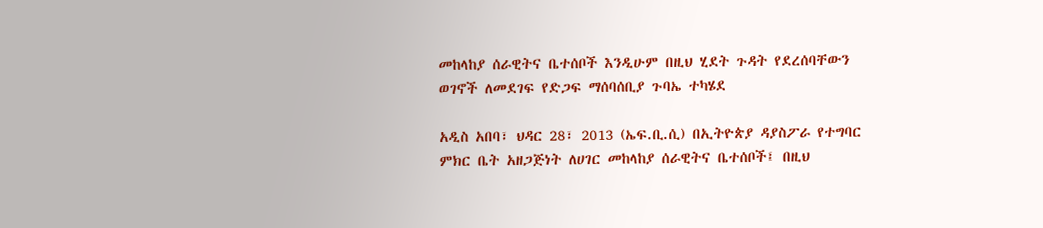መከላከያ ሰራዊትና ቤተሰቦች እንዲሁም በዚህ ሂደት ጉዳት የደረሰባቸውን ወገኖች ለመደገፍ የድጋፍ ማሰባሰቢያ ጉባኤ ተካሄደ

አዲስ አበባ፣ ህዳር 28፣ 2013 (ኤፍ.ቢ.ሲ) በኢትዮጵያ ዳያስፖራ የተግባር ምክር ቤት አዘጋጅነት ለሀገር መከላከያ ሰራዊትና ቤተሰቦች፤ በዚህ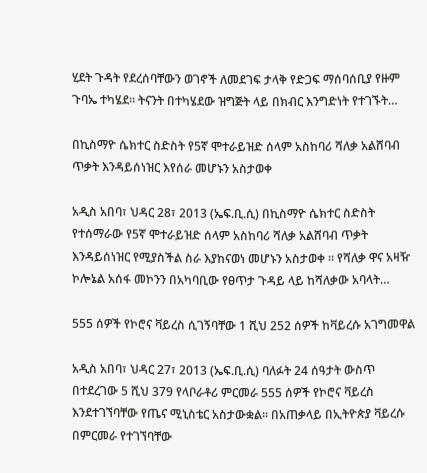ሂደት ጉዳት የደረሰባቸውን ወገኖች ለመደገፍ ታላቅ የድጋፍ ማሰባሰቢያ የዙም ጉባኤ ተካሄደ። ትናንት በተካሄደው ዝግጅት ላይ በክብር እንግድነት የተገኙት…

በኪስማዮ ሴክተር ስድስት የ5ኛ ሞተራይዝድ ሰላም አስከባሪ ሻለቃ አልሸባብ ጥቃት እንዳይሰነዝር እየሰራ መሆኑን አስታወቀ

አዲስ አበባ፣ ህዳር 28፣ 2013 (ኤፍ.ቢ.ሲ) በኪስማዮ ሴክተር ስድስት የተሰማራው የ5ኛ ሞተራይዝድ ሰላም አስከባሪ ሻለቃ አልሸባብ ጥቃት እንዳይሰነዝር የሚያስችል ስራ እያከናወነ መሆኑን አስታወቀ ፡፡ የሻለቃ ዋና አዛዥ ኮሎኔል አሰፋ መኮንን በአካባቢው የፀጥታ ጉዳይ ላይ ከሻለቃው አባላት…

555 ሰዎች የኮሮና ቫይረስ ሲገኝባቸው 1 ሺህ 252 ሰዎች ከቫይረሱ አገግመዋል

አዲስ አበባ፣ ህዳር 27፣ 2013 (ኤፍ.ቢ.ሲ) ባለፉት 24 ሰዓታት ውስጥ በተደረገው 5 ሺህ 379 የላቦራቶሪ ምርመራ 555 ሰዎች የኮሮና ቫይረስ እንደተገኘባቸው የጤና ሚኒስቴር አስታውቋል። በአጠቃላይ በኢትዮጵያ ቫይረሱ በምርመራ የተገኘባቸው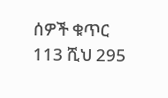ሰዎች ቁጥር 113 ሺህ 295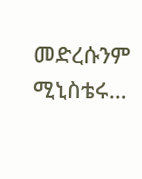መድረሱንም ሚኒስቴሩ…